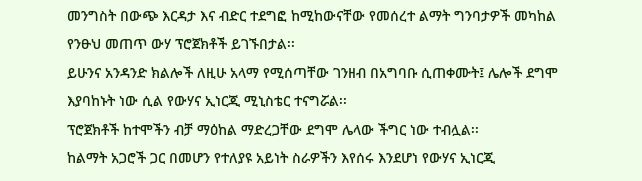መንግስት በውጭ እርዳታ እና ብድር ተደግፎ ከሚከውናቸው የመሰረተ ልማት ግንባታዎች መካከል የንፁህ መጠጥ ውሃ ፕሮጀክቶች ይገኙበታል፡፡
ይሁንና አንዳንድ ክልሎች ለዚሁ አላማ የሚሰጣቸው ገንዘብ በአግባቡ ሲጠቀሙት፤ ሌሎች ደግሞ እያባከኑት ነው ሲል የውሃና ኢነርጂ ሚኒስቴር ተናግሯል፡፡
ፕሮጀክቶች ከተሞችን ብቻ ማዕከል ማድረጋቸው ደግሞ ሌላው ችግር ነው ተብሏል፡፡
ከልማት አጋሮች ጋር በመሆን የተለያዩ አይነት ስራዎችን እየሰሩ እንደሆነ የውሃና ኢነርጂ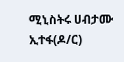ሚኒስትሩ ሀብታሙ ኢተፋ(ዶ/ር)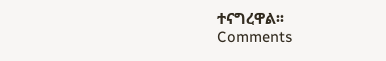ተናግረዋል፡፡
Comments